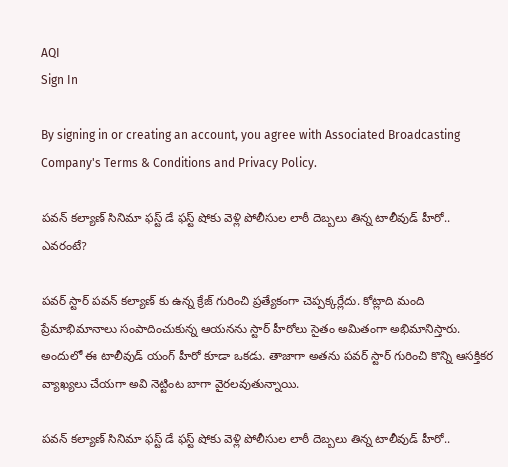AQI
Sign In

By signing in or creating an account, you agree with Associated Broadcasting Company's Terms & Conditions and Privacy Policy.

పవన్ కల్యాణ్ సినిమా ఫస్ట్ డే ఫస్ట్ షోకు వెళ్లి పోలీసుల లాఠీ దెబ్బలు తిన్న టాలీవుడ్ హీరో.. ఎవరంటే?

పవర్ స్టార్ పవన్ కల్యాణ్ కు ఉన్న క్రేజ్ గురించి ప్రత్యేకంగా చెప్పక్కర్లేదు. కోట్లాది మంది ప్రేమాభిమానాలు సంపాదించుకున్న ఆయనను స్టార్ హీరోలు సైతం అమితంగా అభిమానిస్తారు. అందులో ఈ టాలీవుడ్ యంగ్ హీరో కూడా ఒకడు. తాజాగా అతను పవర్ స్టార్ గురించి కొన్ని ఆసక్తికర వ్యాఖ్యలు చేయగా అవి నెట్టింట బాగా వైరలవుతున్నాయి.

పవన్ కల్యాణ్ సినిమా ఫస్ట్ డే ఫస్ట్ షోకు వెళ్లి పోలీసుల లాఠీ దెబ్బలు తిన్న టాలీవుడ్ హీరో..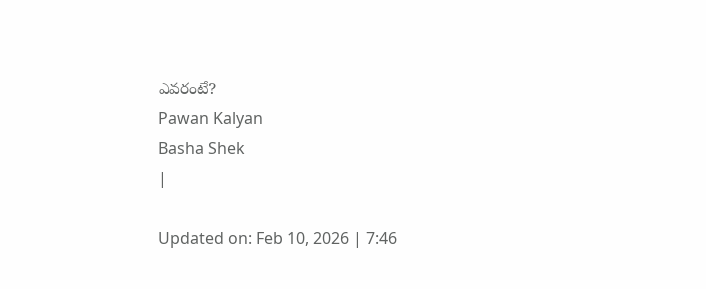ఎవరంటే?
Pawan Kalyan
Basha Shek
|

Updated on: Feb 10, 2026 | 7:46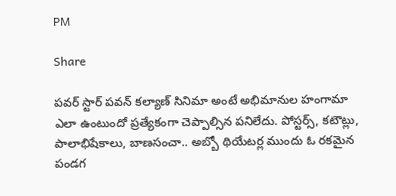PM

Share

పవర్ స్టార్ పవన్ కల్యాణ్ సినిమా అంటే అభిమానుల హంగామా ఎలా ఉంటుందో ప్రత్యేకంగా చెప్పాల్సిన పనిలేదు. పోస్టర్స్, కటౌట్లు, పాలాభిషేకాలు, బాణసంచా.. అబ్బో థియేటర్ల ముందు ఓ రకమైన పండగ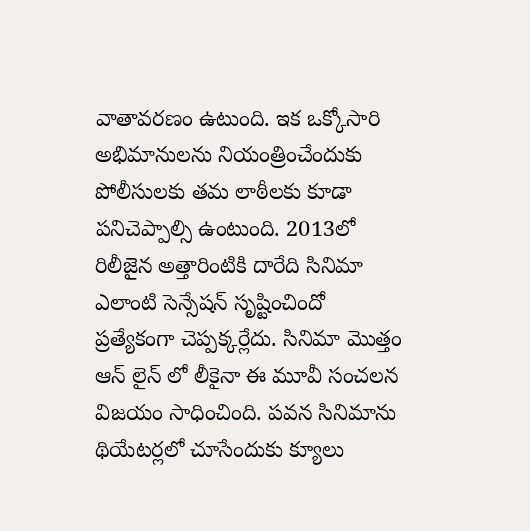వాతావరణం ఉటుంది. ఇక ఒక్కోసారి అభిమానులను నియంత్రించేందుకు పోలీసులకు తమ లాఠీలకు కూడా పనిచెప్పాల్సి ఉంటుంది. 2013లో రిలీజైన అత్తారింటికి దారేది సినిమా ఎలాంటి సెన్సేషన్ సృష్టించిందో ప్రత్యేకంగా చెప్పక్కర్లేదు. సినిమా మొత్తం ఆన్ లైన్ లో లీకైనా ఈ మూవీ సంచలన విజయం సాధించింది. పవన సినిమాను థియేటర్లలో చూసేందుకు క్యూలు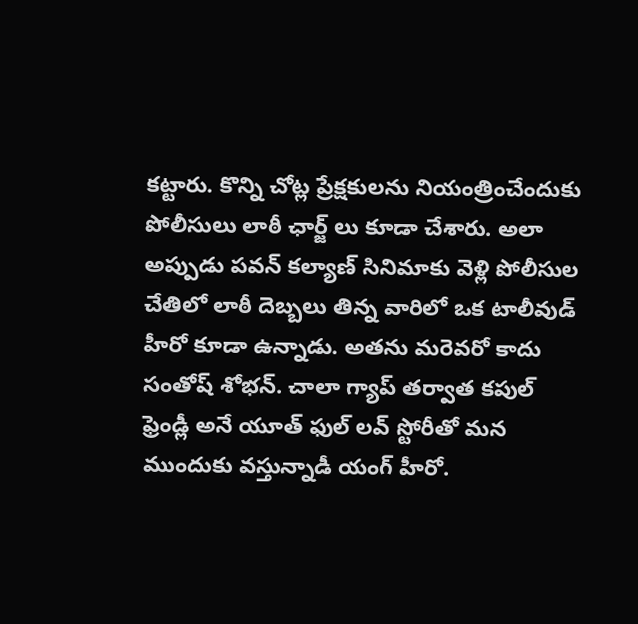కట్టారు. కొన్ని చోట్ల ప్రేక్షకులను నియంత్రించేందుకు పోలీసులు లాఠీ ఛార్జ్ లు కూడా చేశారు. అలా అప్పుడు పవన్ కల్యాణ్ సినిమాకు వెళ్లి పోలీసుల చేతిలో లాఠీ దెబ్బలు తిన్న వారిలో ఒక టాలీవుడ్ హీరో కూడా ఉన్నాడు. అతను మరెవరో కాదు సంతోష్ శోభన్. చాలా గ్యాప్ తర్వాత కపుల్ ఫ్రెండ్లీ అనే యూత్ ఫుల్ లవ్ స్టోరీతో మన ముందుకు వస్తున్నాడీ యంగ్ హీరో.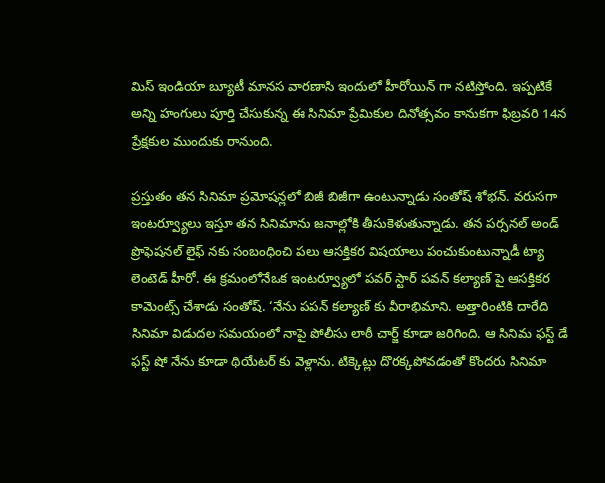మిస్ ఇండియా బ్యూటీ మానస వారణాసి ఇందులో హీరోయిన్ గా నటిస్తోంది. ఇప్పటికే అన్ని హంగులు పూర్తి చేసుకున్న ఈ సినిమా ప్రేమికుల దినోత్సవం కానుకగా ఫిబ్రవరి 14న ప్రేక్షకుల ముందుకు రానుంది.

ప్రస్తుతం తన సినిమా ప్రమోషన్లలో బిజీ బిజీగా ఉంటున్నాడు సంతోష్ శోభన్. వరుసగా ఇంటర్వ్యూలు ఇస్తూ తన సినిమాను జనాల్లోకి తీసుకెళుతున్నాడు. తన పర్సనల్ అండ్ ప్రొఫెషనల్ లైఫ్ నకు సంబంధించి పలు ఆసక్తికర విషయాలు పంచుకుంటున్నాడీ ట్యా లెంటెడ్ హీరో. ఈ క్రమంలోనేఒక ఇంటర్వ్యూలో పవర్ స్టార్ పవన్ కల్యాణ్ పై ఆసక్తికర కామెంట్స్ చేశాడు సంతోష్. ‘నేను పపన్ కల్యాణ్ కు వీరాభిమాని. అత్తారింటికి దారేది సినిమా విడుదల సమయంలో నాపై పోలీసు లాఠీ చార్జ్ కూడా జరిగింది. ఆ సినిమ ఫస్ట్ డే ఫస్ట్ షో నేను కూడా థియేటర్ కు వెళ్లాను. టిక్కెట్లు దొరక్కపోవడంతో కొందరు సినిమా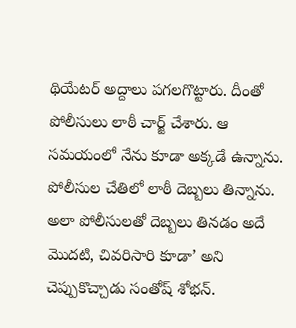థియేటర్ అద్దాలు పగలగొట్టారు. దీంతో పోలీసులు లాఠీ చార్జ్ చేశారు. ఆ సమయంలో నేను కూడా అక్కడే ఉన్నాను. పోలీసుల చేతిలో లాఠీ దెబ్బలు తిన్నాను. అలా పోలీసులతో దెబ్బలు తినడం అదే మొదటి, చివరిసారి కూడా’ అని చెప్పుకొచ్చాడు సంతోష్ శోభన్.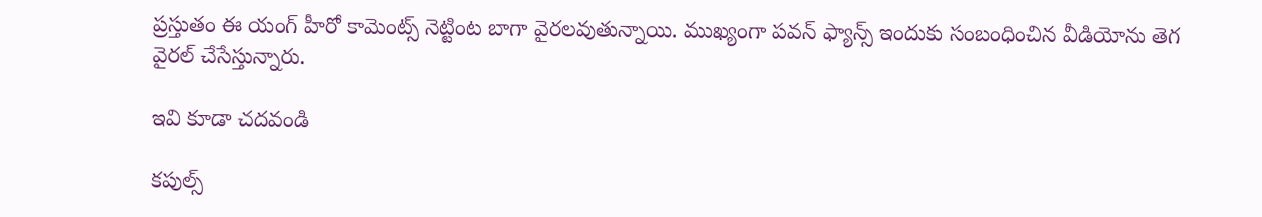ప్రస్తుతం ఈ యంగ్ హీరో కామెంట్స్ నెట్టింట బాగా వైరలవుతున్నాయి. ముఖ్యంగా పవన్ ఫ్యాన్స్ ఇందుకు సంబంధించిన వీడియోను తెగ వైరల్ చేసేస్తున్నారు.

ఇవి కూడా చదవండి

కపుల్స్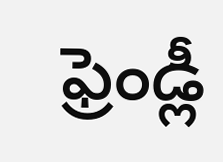ఫ్రెండ్లీ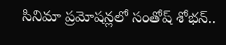సినిమా ప్రమోషన్లలో సంతోష్ శోభన్..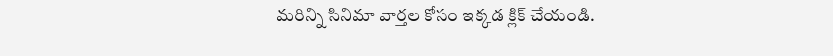మరిన్ని సినిమా వార్తల కోసం ఇక్కడ క్లిక్ చేయండి.